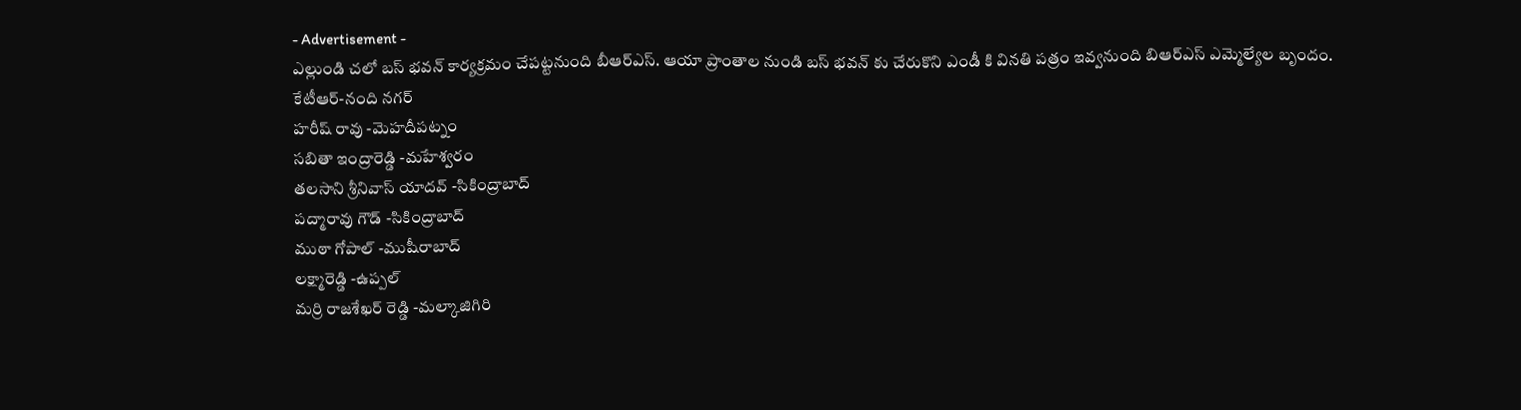- Advertisement -
ఎల్లుండి చలో బస్ భవన్ కార్యక్రమం చేపట్టనుంది బీఆర్ఎస్. ఆయా ప్రాంతాల నుండి బస్ భవన్ కు చేరుకొని ఎండీ కి వినతి పత్రం ఇవ్వనుంది బిఆర్ఎస్ ఎమ్మెల్యేల బృందం.
కేటీఆర్-నంది నగర్
హరీష్ రావు -మెహదీపట్నం
సబితా ఇంద్రారెడ్డి -మహేశ్వరం
తలసాని శ్రీనివాస్ యాదవ్ -సికింద్రాబాద్
పద్మారావు గౌడ్ -సికింద్రాబాద్
ముఠా గోపాల్ -ముషీరాబాద్
లక్ష్మారెడ్డి -ఉప్పల్
మర్రి రాజశేఖర్ రెడ్డి -మల్కాజిగిరి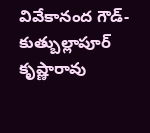వివేకానంద గౌడ్- కుత్బుల్లాపూర్
కృష్ణారావు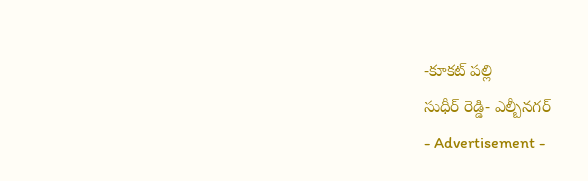-కూకట్ పల్లి
సుధీర్ రెడ్డి- ఎల్బీనగర్
- Advertisement -